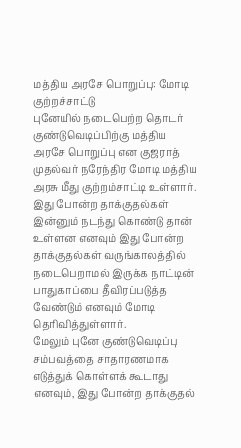மத்திய அரசே பொறுப்பு: மோடி குற்றச்சாட்டு
புனேயில் நடைபெற்ற தொடர் குண்டுவெடிப்பிற்கு மத்திய அரசே பொறுப்பு என குஜராத் முதல்வர் நரேந்திர மோடி மத்திய அரசு மீது குற்றம்சாட்டி உள்ளார்.
இது போன்ற தாக்குதல்கள் இன்னும் நடந்து கொண்டு தான் உள்ளன எனவும் இது போன்ற தாக்குதல்கள் வருங்காலத்தில் நடைபெறாமல் இருக்க நாட்டின் பாதுகாப்பை தீவிரப்படுத்த வேண்டும் எனவும் மோடி தெரிவித்துள்ளார்.
மேலும் புனே குண்டுவெடிப்பு சம்பவத்தை சாதாரணமாக எடுத்துக் கொள்ளக் கூடாது எனவும், இது போன்ற தாக்குதல்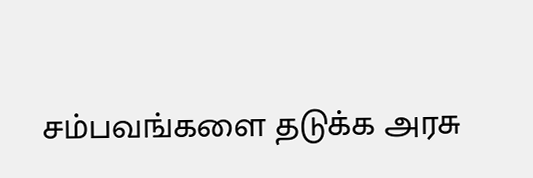சம்பவங்களை தடுக்க அரசு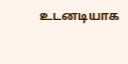உடனடியாக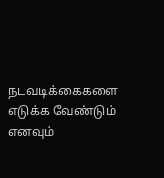நடவடிக்கைகளை எடுக்க வேண்டும் எனவும்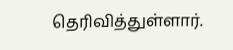தெரிவித்துள்ளார்.